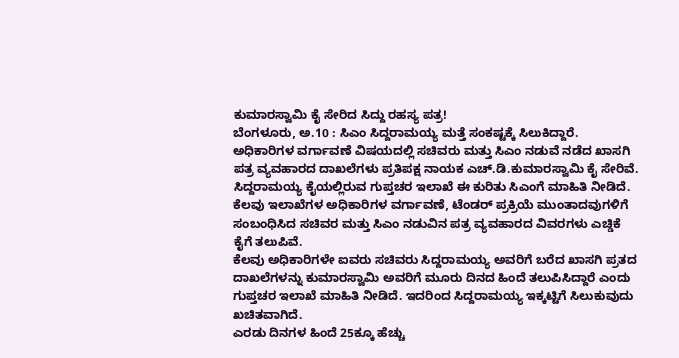ಕುಮಾರಸ್ವಾಮಿ ಕೈ ಸೇರಿದ ಸಿದ್ದು ರಹಸ್ಯ ಪತ್ರ!
ಬೆಂಗಳೂರು, ಅ.10 : ಸಿಎಂ ಸಿದ್ದರಾಮಯ್ಯ ಮತ್ತೆ ಸಂಕಷ್ಟಕ್ಕೆ ಸಿಲುಕಿದ್ದಾರೆ. ಅಧಿಕಾರಿಗಳ ವರ್ಗಾವಣೆ ವಿಷಯದಲ್ಲಿ ಸಚಿವರು ಮತ್ತು ಸಿಎಂ ನಡುವೆ ನಡೆದ ಖಾಸಗಿ ಪತ್ರ ವ್ಯವಹಾರದ ದಾಖಲೆಗಳು ಪ್ರತಿಪಕ್ಷ ನಾಯಕ ಎಚ್.ಡಿ.ಕುಮಾರಸ್ವಾಮಿ ಕೈ ಸೇರಿವೆ.
ಸಿದ್ದರಾಮಯ್ಯ ಕೈಯಲ್ಲಿರುವ ಗುಪ್ತಚರ ಇಲಾಖೆ ಈ ಕುರಿತು ಸಿಎಂಗೆ ಮಾಹಿತಿ ನೀಡಿದೆ. ಕೆಲವು ಇಲಾಖೆಗಳ ಅಧಿಕಾರಿಗಳ ವರ್ಗಾವಣೆ, ಟೆಂಡರ್ ಪ್ರಕ್ರಿಯೆ ಮುಂತಾದವುಗಳಿಗೆ ಸಂಬಂಧಿಸಿದ ಸಚಿವರ ಮತ್ತು ಸಿಎಂ ನಡುವಿನ ಪತ್ರ ವ್ಯವಹಾರದ ವಿವರಗಳು ಎಚ್ಡಿಕೆ ಕೈಗೆ ತಲುಪಿವೆ.
ಕೆಲವು ಅಧಿಕಾರಿಗಳೇ ಐವರು ಸಚಿವರು ಸಿದ್ದರಾಮಯ್ಯ ಅವರಿಗೆ ಬರೆದ ಖಾಸಗಿ ಪ್ರತದ ದಾಖಲೆಗಳನ್ನು ಕುಮಾರಸ್ವಾಮಿ ಅವರಿಗೆ ಮೂರು ದಿನದ ಹಿಂದೆ ತಲುಪಿಸಿದ್ದಾರೆ ಎಂದು ಗುಪ್ತಚರ ಇಲಾಖೆ ಮಾಹಿತಿ ನೀಡಿದೆ. ಇದರಿಂದ ಸಿದ್ದರಾಮಯ್ಯ ಇಕ್ಕಟ್ಟಿಗೆ ಸಿಲುಕುವುದು ಖಚಿತವಾಗಿದೆ.
ಎರಡು ದಿನಗಳ ಹಿಂದೆ 25ಕ್ಕೂ ಹೆಚ್ಚು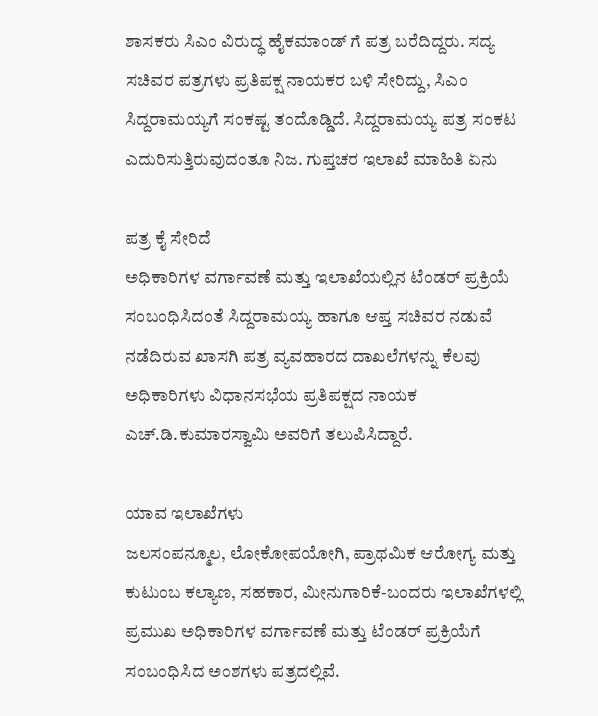ಶಾಸಕರು ಸಿಎಂ ವಿರುದ್ಧ ಹೈಕಮಾಂಡ್ ಗೆ ಪತ್ರ ಬರೆದಿದ್ದರು. ಸದ್ಯ ಸಚಿವರ ಪತ್ರಗಳು ಪ್ರತಿಪಕ್ಷ ನಾಯಕರ ಬಳಿ ಸೇರಿದ್ದು, ಸಿಎಂ ಸಿದ್ದರಾಮಯ್ಯಗೆ ಸಂಕಷ್ಟ ತಂದೊಡ್ಡಿದೆ. ಸಿದ್ದರಾಮಯ್ಯ ಪತ್ರ ಸಂಕಟ ಎದುರಿಸುತ್ತಿರುವುದಂತೂ ನಿಜ. ಗುಪ್ತಚರ ಇಲಾಖೆ ಮಾಹಿತಿ ಏನು

ಪತ್ರ ಕೈ ಸೇರಿದೆ
ಅಧಿಕಾರಿಗಳ ವರ್ಗಾವಣೆ ಮತ್ತು ಇಲಾಖೆಯಲ್ಲಿನ ಟೆಂಡರ್ ಪ್ರಕ್ರಿಯೆ ಸಂಬಂಧಿಸಿದಂತೆ ಸಿದ್ದರಾಮಯ್ಯ ಹಾಗೂ ಆಪ್ತ ಸಚಿವರ ನಡುವೆ ನಡೆದಿರುವ ಖಾಸಗಿ ಪತ್ರ ವ್ಯವಹಾರದ ದಾಖಲೆಗಳನ್ನು ಕೆಲವು ಅಧಿಕಾರಿಗಳು ವಿಧಾನಸಭೆಯ ಪ್ರತಿಪಕ್ಷದ ನಾಯಕ ಎಚ್.ಡಿ.ಕುಮಾರಸ್ವಾಮಿ ಅವರಿಗೆ ತಲುಪಿಸಿದ್ದಾರೆ.

ಯಾವ ಇಲಾಖೆಗಳು
ಜಲಸಂಪನ್ಮೂಲ, ಲೋಕೋಪಯೋಗಿ, ಪ್ರಾಥಮಿಕ ಆರೋಗ್ಯ ಮತ್ತು ಕುಟುಂಬ ಕಲ್ಯಾಣ, ಸಹಕಾರ, ಮೀನುಗಾರಿಕೆ-ಬಂದರು ಇಲಾಖೆಗಳಲ್ಲಿ ಪ್ರಮುಖ ಅಧಿಕಾರಿಗಳ ವರ್ಗಾವಣೆ ಮತ್ತು ಟೆಂಡರ್ ಪ್ರಕ್ರಿಯೆಗೆ ಸಂಬಂಧಿಸಿದ ಅಂಶಗಳು ಪತ್ರದಲ್ಲಿವೆ.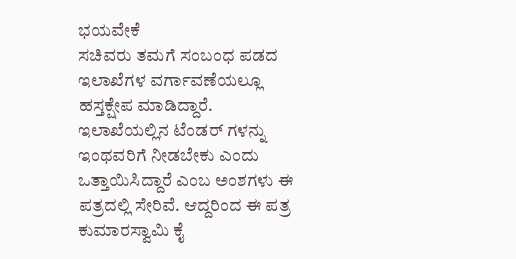ಭಯವೇಕೆ
ಸಚಿವರು ತಮಗೆ ಸಂಬಂಧ ಪಡದ ಇಲಾಖೆಗಳ ವರ್ಗಾವಣೆಯಲ್ಲೂ ಹಸ್ತಕ್ಷೇಪ ಮಾಡಿದ್ದಾರೆ. ಇಲಾಖೆಯಲ್ಲಿನ ಟೆಂಡರ್ ಗಳನ್ನು ಇಂಥವರಿಗೆ ನೀಡಬೇಕು ಎಂದು ಒತ್ತಾಯಿಸಿದ್ದಾರೆ ಎಂಬ ಅಂಶಗಳು ಈ ಪತ್ರದಲ್ಲಿ ಸೇರಿವೆ. ಆದ್ದರಿಂದ ಈ ಪತ್ರ ಕುಮಾರಸ್ವಾಮಿ ಕೈ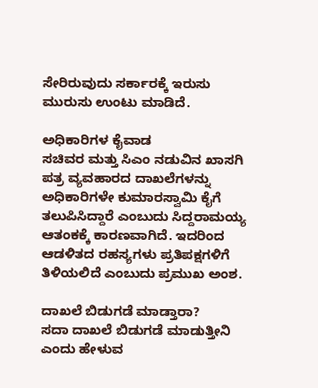ಸೇರಿರುವುದು ಸರ್ಕಾರಕ್ಕೆ ಇರುಸು ಮುರುಸು ಉಂಟು ಮಾಡಿದೆ.

ಅಧಿಕಾರಿಗಳ ಕೈವಾಡ
ಸಚಿವರ ಮತ್ತು ಸಿಎಂ ನಡುವಿನ ಖಾಸಗಿ ಪತ್ರ ವ್ಯವಹಾರದ ದಾಖಲೆಗಳನ್ನು ಅಧಿಕಾರಿಗಳೇ ಕುಮಾರಸ್ವಾಮಿ ಕೈಗೆ ತಲುಪಿಸಿದ್ದಾರೆ ಎಂಬುದು ಸಿದ್ದರಾಮಯ್ಯ ಆತಂಕಕ್ಕೆ ಕಾರಣವಾಗಿದೆ. ಇದರಿಂದ ಆಡಳಿತದ ರಹಸ್ಯಗಳು ಪ್ರತಿಪಕ್ಷಗಳಿಗೆ ತಿಳಿಯಲಿದೆ ಎಂಬುದು ಪ್ರಮುಖ ಅಂಶ.

ದಾಖಲೆ ಬಿಡುಗಡೆ ಮಾಡ್ತಾರಾ?
ಸದಾ ದಾಖಲೆ ಬಿಡುಗಡೆ ಮಾಡುತ್ತೀನಿ ಎಂದು ಹೇಳುವ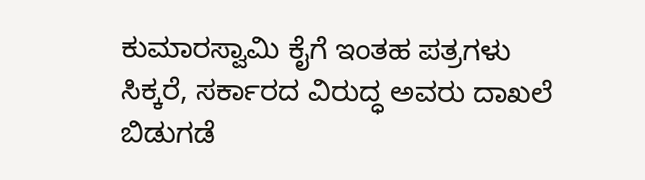ಕುಮಾರಸ್ವಾಮಿ ಕೈಗೆ ಇಂತಹ ಪತ್ರಗಳು ಸಿಕ್ಕರೆ, ಸರ್ಕಾರದ ವಿರುದ್ಧ ಅವರು ದಾಖಲೆ ಬಿಡುಗಡೆ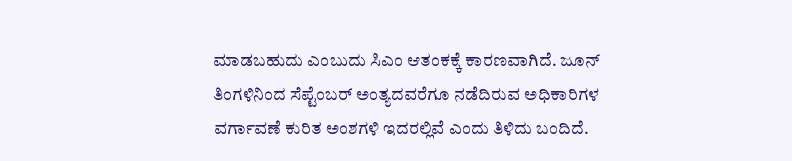ಮಾಡಬಹುದು ಎಂಬುದು ಸಿಎಂ ಆತಂಕಕ್ಕೆ ಕಾರಣವಾಗಿದೆ. ಜೂನ್ ತಿಂಗಳಿನಿಂದ ಸೆಪ್ಟೆಂಬರ್ ಅಂತ್ಯದವರೆಗೂ ನಡೆದಿರುವ ಅಧಿಕಾರಿಗಳ ವರ್ಗಾವಣೆ ಕುರಿತ ಅಂಶಗಳಿ ಇದರಲ್ಲಿವೆ ಎಂದು ತಿಳಿದು ಬಂದಿದೆ.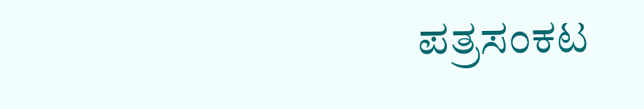ಪತ್ರಸಂಕಟ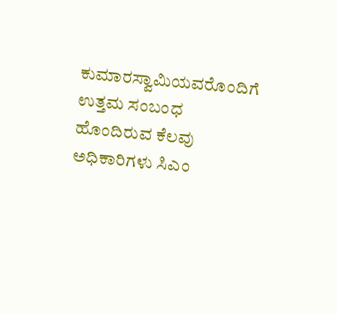ಕುಮಾರಸ್ವಾಮಿಯವರೊಂದಿಗೆ ಉತ್ತಮ ಸಂಬಂಧ ಹೊಂದಿರುವ ಕೆಲವು ಅಧಿಕಾರಿಗಳು ಸಿಎಂ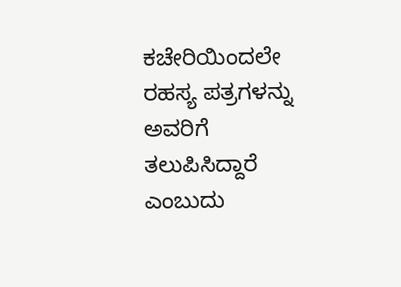ಕಚೇರಿಯಿಂದಲೇ ರಹಸ್ಯ ಪತ್ರಗಳನ್ನು ಅವರಿಗೆ ತಲುಪಿಸಿದ್ದಾರೆ ಎಂಬುದು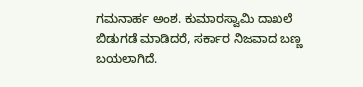ಗಮನಾರ್ಹ ಅಂಶ. ಕುಮಾರಸ್ವಾಮಿ ದಾಖಲೆ ಬಿಡುಗಡೆ ಮಾಡಿದರೆ, ಸರ್ಕಾರ ನಿಜವಾದ ಬಣ್ಣ ಬಯಲಾಗಿದೆ.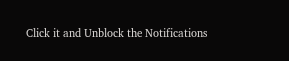Click it and Unblock the Notifications